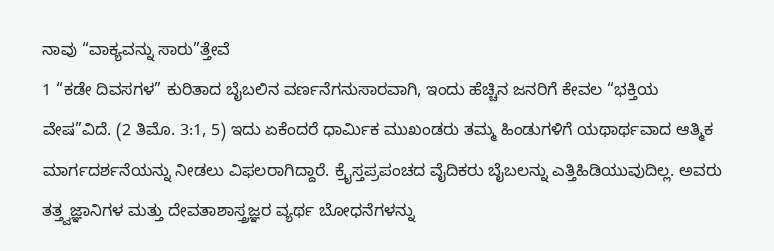ನಾವು “ವಾಕ್ಯವನ್ನು ಸಾರು”ತ್ತೇವೆ
1 “ಕಡೇ ದಿವಸಗಳ” ಕುರಿತಾದ ಬೈಬಲಿನ ವರ್ಣನೆಗನುಸಾರವಾಗಿ, ಇಂದು ಹೆಚ್ಚಿನ ಜನರಿಗೆ ಕೇವಲ “ಭಕ್ತಿಯ ವೇಷ”ವಿದೆ. (2 ತಿಮೊ. 3:1, 5) ಇದು ಏಕೆಂದರೆ ಧಾರ್ಮಿಕ ಮುಖಂಡರು ತಮ್ಮ ಹಿಂಡುಗಳಿಗೆ ಯಥಾರ್ಥವಾದ ಆತ್ಮಿಕ ಮಾರ್ಗದರ್ಶನೆಯನ್ನು ನೀಡಲು ವಿಫಲರಾಗಿದ್ದಾರೆ. ಕ್ರೈಸ್ತಪ್ರಪಂಚದ ವೈದಿಕರು ಬೈಬಲನ್ನು ಎತ್ತಿಹಿಡಿಯುವುದಿಲ್ಲ. ಅವರು ತತ್ತ್ವಜ್ಞಾನಿಗಳ ಮತ್ತು ದೇವತಾಶಾಸ್ತ್ರಜ್ಞರ ವ್ಯರ್ಥ ಬೋಧನೆಗಳನ್ನು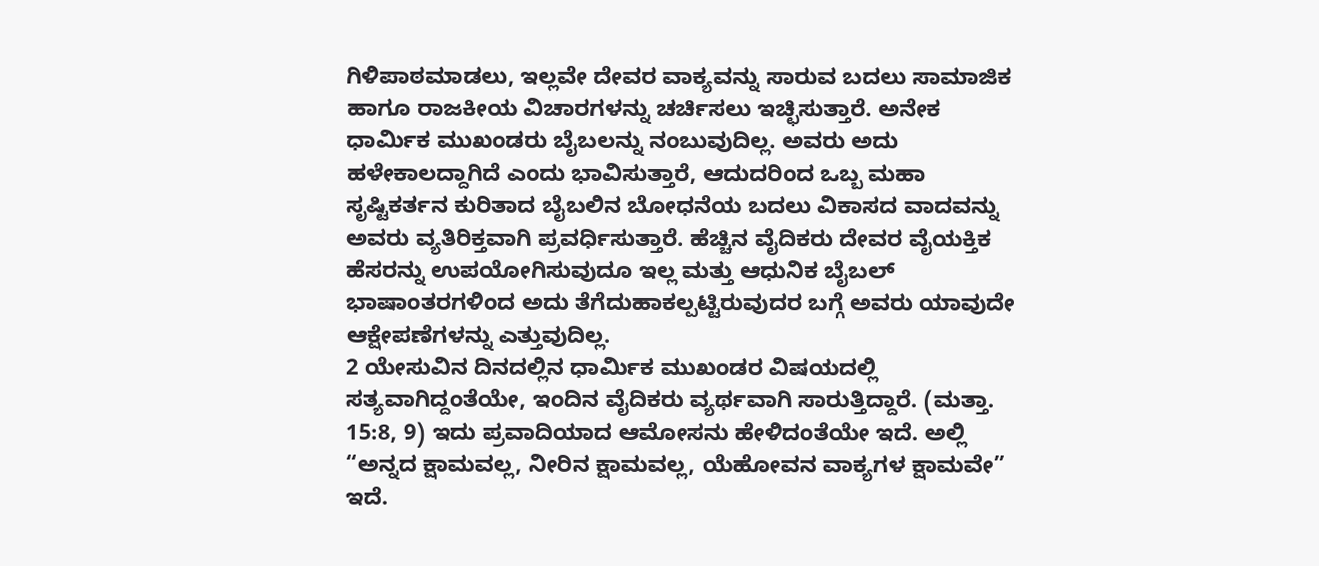ಗಿಳಿಪಾಠಮಾಡಲು, ಇಲ್ಲವೇ ದೇವರ ವಾಕ್ಯವನ್ನು ಸಾರುವ ಬದಲು ಸಾಮಾಜಿಕ ಹಾಗೂ ರಾಜಕೀಯ ವಿಚಾರಗಳನ್ನು ಚರ್ಚಿಸಲು ಇಚ್ಛಿಸುತ್ತಾರೆ. ಅನೇಕ ಧಾರ್ಮಿಕ ಮುಖಂಡರು ಬೈಬಲನ್ನು ನಂಬುವುದಿಲ್ಲ. ಅವರು ಅದು ಹಳೇಕಾಲದ್ದಾಗಿದೆ ಎಂದು ಭಾವಿಸುತ್ತಾರೆ, ಆದುದರಿಂದ ಒಬ್ಬ ಮಹಾ ಸೃಷ್ಟಿಕರ್ತನ ಕುರಿತಾದ ಬೈಬಲಿನ ಬೋಧನೆಯ ಬದಲು ವಿಕಾಸದ ವಾದವನ್ನು ಅವರು ವ್ಯತಿರಿಕ್ತವಾಗಿ ಪ್ರವರ್ಧಿಸುತ್ತಾರೆ. ಹೆಚ್ಚಿನ ವೈದಿಕರು ದೇವರ ವೈಯಕ್ತಿಕ ಹೆಸರನ್ನು ಉಪಯೋಗಿಸುವುದೂ ಇಲ್ಲ ಮತ್ತು ಆಧುನಿಕ ಬೈಬಲ್ ಭಾಷಾಂತರಗಳಿಂದ ಅದು ತೆಗೆದುಹಾಕಲ್ಪಟ್ಟಿರುವುದರ ಬಗ್ಗೆ ಅವರು ಯಾವುದೇ ಆಕ್ಷೇಪಣೆಗಳನ್ನು ಎತ್ತುವುದಿಲ್ಲ.
2 ಯೇಸುವಿನ ದಿನದಲ್ಲಿನ ಧಾರ್ಮಿಕ ಮುಖಂಡರ ವಿಷಯದಲ್ಲಿ ಸತ್ಯವಾಗಿದ್ದಂತೆಯೇ, ಇಂದಿನ ವೈದಿಕರು ವ್ಯರ್ಥವಾಗಿ ಸಾರುತ್ತಿದ್ದಾರೆ. (ಮತ್ತಾ. 15:8, 9) ಇದು ಪ್ರವಾದಿಯಾದ ಆಮೋಸನು ಹೇಳಿದಂತೆಯೇ ಇದೆ. ಅಲ್ಲಿ “ಅನ್ನದ ಕ್ಷಾಮವಲ್ಲ, ನೀರಿನ ಕ್ಷಾಮವಲ್ಲ, ಯೆಹೋವನ ವಾಕ್ಯಗಳ ಕ್ಷಾಮವೇ” ಇದೆ.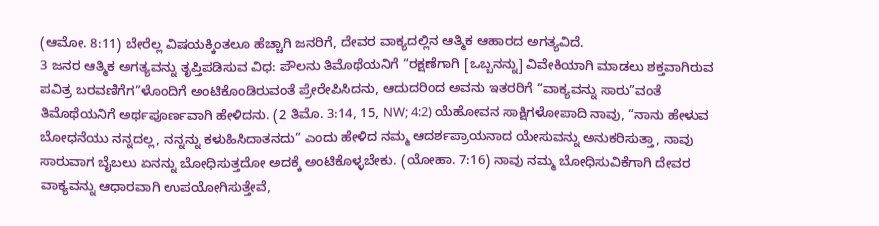(ಆಮೋ. 8:11) ಬೇರೆಲ್ಲ ವಿಷಯಕ್ಕಿಂತಲೂ ಹೆಚ್ಚಾಗಿ ಜನರಿಗೆ, ದೇವರ ವಾಕ್ಯದಲ್ಲಿನ ಆತ್ಮಿಕ ಆಹಾರದ ಅಗತ್ಯವಿದೆ.
3 ಜನರ ಆತ್ಮಿಕ ಅಗತ್ಯವನ್ನು ತೃಪ್ತಿಪಡಿಸುವ ವಿಧ: ಪೌಲನು ತಿಮೊಥೆಯನಿಗೆ “ರಕ್ಷಣೆಗಾಗಿ [ಒಬ್ಬನನ್ನು] ವಿವೇಕಿಯಾಗಿ ಮಾಡಲು ಶಕ್ತವಾಗಿರುವ ಪವಿತ್ರ ಬರವಣಿಗೆಗ”ಳೊಂದಿಗೆ ಅಂಟಿಕೊಂಡಿರುವಂತೆ ಪ್ರೇರೇಪಿಸಿದನು, ಆದುದರಿಂದ ಅವನು ಇತರರಿಗೆ “ವಾಕ್ಯವನ್ನು ಸಾರು”ವಂತೆ ತಿಮೊಥೆಯನಿಗೆ ಅರ್ಥಪೂರ್ಣವಾಗಿ ಹೇಳಿದನು. (2 ತಿಮೊ. 3:14, 15, NW; 4:2) ಯೆಹೋವನ ಸಾಕ್ಷಿಗಳೋಪಾದಿ ನಾವು, “ನಾನು ಹೇಳುವ ಬೋಧನೆಯು ನನ್ನದಲ್ಲ, ನನ್ನನ್ನು ಕಳುಹಿಸಿದಾತನದು” ಎಂದು ಹೇಳಿದ ನಮ್ಮ ಆದರ್ಶಪ್ರಾಯನಾದ ಯೇಸುವನ್ನು ಅನುಕರಿಸುತ್ತಾ, ನಾವು ಸಾರುವಾಗ ಬೈಬಲು ಏನನ್ನು ಬೋಧಿಸುತ್ತದೋ ಅದಕ್ಕೆ ಅಂಟಿಕೊಳ್ಳಬೇಕು. (ಯೋಹಾ. 7:16) ನಾವು ನಮ್ಮ ಬೋಧಿಸುವಿಕೆಗಾಗಿ ದೇವರ ವಾಕ್ಯವನ್ನು ಆಧಾರವಾಗಿ ಉಪಯೋಗಿಸುತ್ತೇವೆ,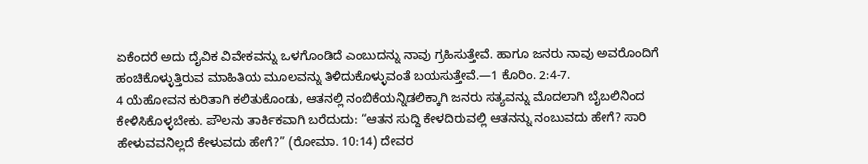ಏಕೆಂದರೆ ಅದು ದೈವಿಕ ವಿವೇಕವನ್ನು ಒಳಗೊಂಡಿದೆ ಎಂಬುದನ್ನು ನಾವು ಗ್ರಹಿಸುತ್ತೇವೆ. ಹಾಗೂ ಜನರು ನಾವು ಅವರೊಂದಿಗೆ ಹಂಚಿಕೊಳ್ಳುತ್ತಿರುವ ಮಾಹಿತಿಯ ಮೂಲವನ್ನು ತಿಳಿದುಕೊಳ್ಳುವಂತೆ ಬಯಸುತ್ತೇವೆ.—1 ಕೊರಿಂ. 2:4-7.
4 ಯೆಹೋವನ ಕುರಿತಾಗಿ ಕಲಿತುಕೊಂಡು, ಆತನಲ್ಲಿ ನಂಬಿಕೆಯನ್ನಿಡಲಿಕ್ಕಾಗಿ ಜನರು ಸತ್ಯವನ್ನು ಮೊದಲಾಗಿ ಬೈಬಲಿನಿಂದ ಕೇಳಿಸಿಕೊಳ್ಳಬೇಕು. ಪೌಲನು ತಾರ್ಕಿಕವಾಗಿ ಬರೆದುದು: “ಆತನ ಸುದ್ದಿ ಕೇಳದಿರುವಲ್ಲಿ ಆತನನ್ನು ನಂಬುವದು ಹೇಗೆ? ಸಾರಿ ಹೇಳುವವನಿಲ್ಲದೆ ಕೇಳುವದು ಹೇಗೆ?” (ರೋಮಾ. 10:14) ದೇವರ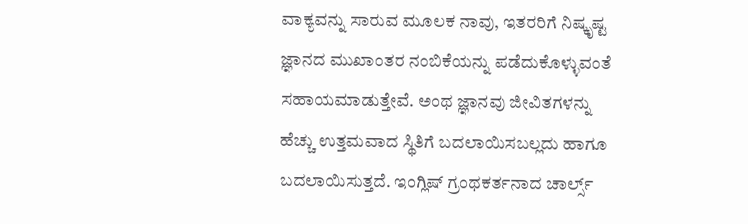ವಾಕ್ಯವನ್ನು ಸಾರುವ ಮೂಲಕ ನಾವು, ಇತರರಿಗೆ ನಿಷ್ಕೃಷ್ಟ ಜ್ಞಾನದ ಮುಖಾಂತರ ನಂಬಿಕೆಯನ್ನು ಪಡೆದುಕೊಳ್ಳುವಂತೆ ಸಹಾಯಮಾಡುತ್ತೇವೆ. ಅಂಥ ಜ್ಞಾನವು ಜೀವಿತಗಳನ್ನು ಹೆಚ್ಚು ಉತ್ತಮವಾದ ಸ್ಥಿತಿಗೆ ಬದಲಾಯಿಸಬಲ್ಲದು ಹಾಗೂ ಬದಲಾಯಿಸುತ್ತದೆ. ಇಂಗ್ಲಿಷ್ ಗ್ರಂಥಕರ್ತನಾದ ಚಾರ್ಲ್ಸ್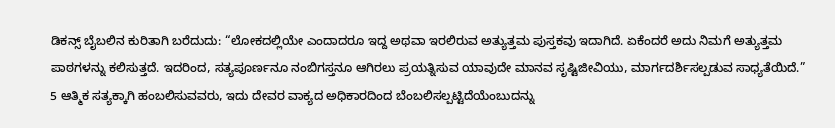ಡಿಕನ್ಸ್ ಬೈಬಲಿನ ಕುರಿತಾಗಿ ಬರೆದುದು: “ಲೋಕದಲ್ಲಿಯೇ ಎಂದಾದರೂ ಇದ್ದ ಅಥವಾ ಇರಲಿರುವ ಅತ್ಯುತ್ತಮ ಪುಸ್ತಕವು ಇದಾಗಿದೆ. ಏಕೆಂದರೆ ಅದು ನಿಮಗೆ ಅತ್ಯುತ್ತಮ ಪಾಠಗಳನ್ನು ಕಲಿಸುತ್ತದೆ. ಇದರಿಂದ, ಸತ್ಯಪೂರ್ಣನೂ ನಂಬಿಗಸ್ತನೂ ಆಗಿರಲು ಪ್ರಯತ್ನಿಸುವ ಯಾವುದೇ ಮಾನವ ಸೃಷ್ಟಿಜೀವಿಯು, ಮಾರ್ಗದರ್ಶಿಸಲ್ಪಡುವ ಸಾಧ್ಯತೆಯಿದೆ.”
5 ಆತ್ಮಿಕ ಸತ್ಯಕ್ಕಾಗಿ ಹಂಬಲಿಸುವವರು, ಇದು ದೇವರ ವಾಕ್ಯದ ಅಧಿಕಾರದಿಂದ ಬೆಂಬಲಿಸಲ್ಪಟ್ಟಿದೆಯೆಂಬುದನ್ನು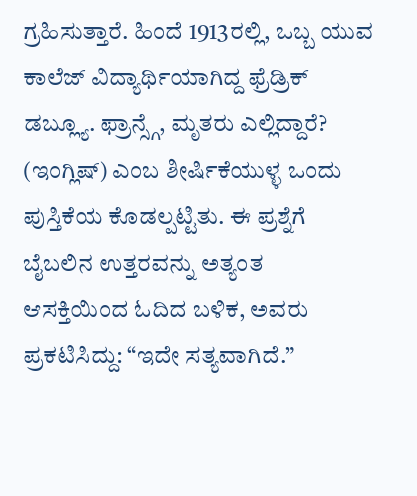ಗ್ರಹಿಸುತ್ತಾರೆ. ಹಿಂದೆ 1913ರಲ್ಲಿ, ಒಬ್ಬ ಯುವ ಕಾಲೆಜ್ ವಿದ್ಯಾರ್ಥಿಯಾಗಿದ್ದ ಫ್ರೆಡ್ರಿಕ್ ಡಬ್ಲ್ಯೂ. ಫ್ರಾನ್ಸ್ಗೆ, ಮೃತರು ಎಲ್ಲಿದ್ದಾರೆ? (ಇಂಗ್ಲಿಷ್) ಎಂಬ ಶೀರ್ಷಿಕೆಯುಳ್ಳ ಒಂದು ಪುಸ್ತಿಕೆಯ ಕೊಡಲ್ಪಟ್ಟಿತು. ಈ ಪ್ರಶ್ನೆಗೆ ಬೈಬಲಿನ ಉತ್ತರವನ್ನು ಅತ್ಯಂತ ಆಸಕ್ತಿಯಿಂದ ಓದಿದ ಬಳಿಕ, ಅವರು ಪ್ರಕಟಿಸಿದ್ದು: “ಇದೇ ಸತ್ಯವಾಗಿದೆ.”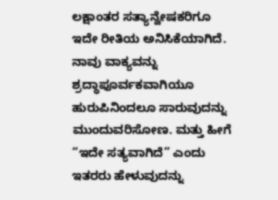ಲಕ್ಷಾಂತರ ಸತ್ಯಾನ್ವೇಷಕರಿಗೂ ಇದೇ ರೀತಿಯ ಅನಿಸಿಕೆಯಾಗಿದೆ. ನಾವು ವಾಕ್ಯವನ್ನು ಶ್ರದ್ಧಾಪೂರ್ವಕವಾಗಿಯೂ ಹುರುಪಿನಿಂದಲೂ ಸಾರುವುದನ್ನು ಮುಂದುವರಿಸೋಣ. ಮತ್ತು ಹೀಗೆ “ಇದೇ ಸತ್ಯವಾಗಿದೆ” ಎಂದು ಇತರರು ಹೇಳುವುದನ್ನು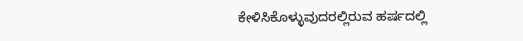ಕೇಳಿಸಿಕೊಳ್ಳುವುದರಲ್ಲಿರುವ ಹರ್ಷದಲ್ಲಿ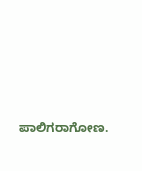ಪಾಲಿಗರಾಗೋಣ.